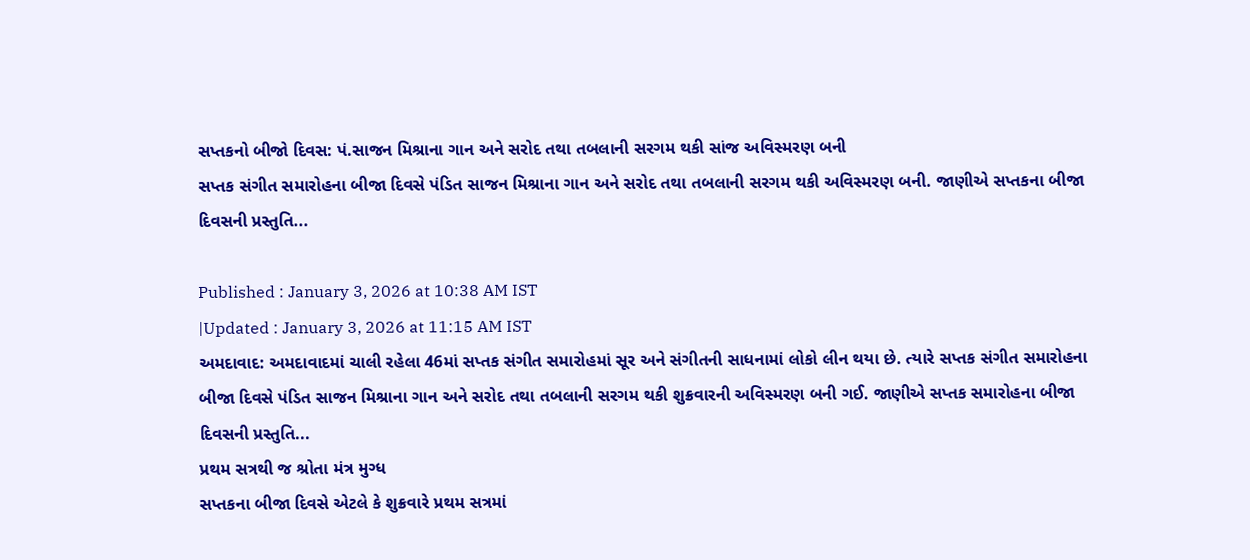સપ્તકનો બીજો દિવસ: પં.સાજન મિશ્રાના ગાન અને સરોદ તથા તબલાની સરગમ થકી સાંજ અવિસ્મરણ બની
સપ્તક સંગીત સમારોહના બીજા દિવસે પંડિત સાજન મિશ્રાના ગાન અને સરોદ તથા તબલાની સરગમ થકી અવિસ્મરણ બની. જાણીએ સપ્તકના બીજા દિવસની પ્રસ્તુતિ...

Published : January 3, 2026 at 10:38 AM IST
|Updated : January 3, 2026 at 11:15 AM IST
અમદાવાદ: અમદાવાદમાં ચાલી રહેલા 46માં સપ્તક સંગીત સમારોહમાં સૂર અને સંગીતની સાધનામાં લોકો લીન થયા છે. ત્યારે સપ્તક સંગીત સમારોહના બીજા દિવસે પંડિત સાજન મિશ્રાના ગાન અને સરોદ તથા તબલાની સરગમ થકી શુક્રવારની અવિસ્મરણ બની ગઈ. જાણીએ સપ્તક સમારોહના બીજા દિવસની પ્રસ્તુતિ...
પ્રથમ સત્રથી જ શ્રોતા મંત્ર મુગ્ધ
સપ્તકના બીજા દિવસે એટલે કે શુક્રવારે પ્રથમ સત્રમાં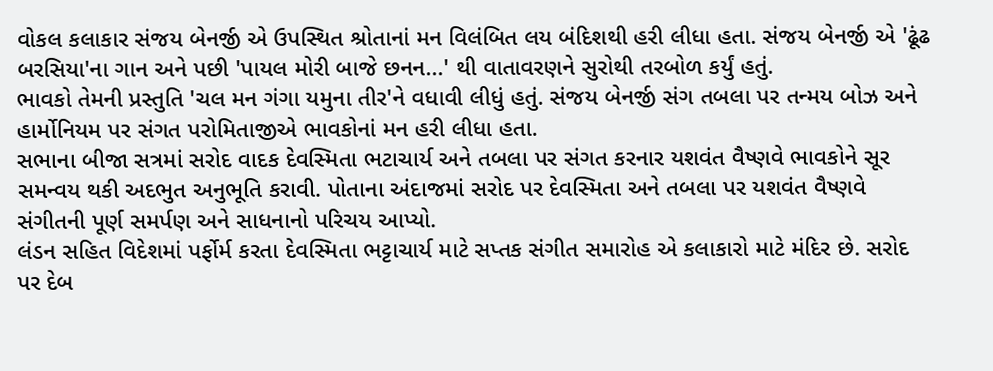વોકલ કલાકાર સંજય બેનર્જી એ ઉપસ્થિત શ્રોતાનાં મન વિલંબિત લય બંદિશથી હરી લીધા હતા. સંજય બેનર્જી એ 'ઢૂંઢ બરસિયા'ના ગાન અને પછી 'પાયલ મોરી બાજે છનન...' થી વાતાવરણને સુરોથી તરબોળ કર્યું હતું.
ભાવકો તેમની પ્રસ્તુતિ 'ચલ મન ગંગા યમુના તીર'ને વધાવી લીધું હતું. સંજય બેનર્જી સંગ તબલા પર તન્મય બોઝ અને હાર્મોનિયમ પર સંગત પરોમિતાજીએ ભાવકોનાં મન હરી લીધા હતા.
સભાના બીજા સત્રમાં સરોદ વાદક દેવસ્મિતા ભટાચાર્ય અને તબલા પર સંગત કરનાર યશવંત વૈષ્ણવે ભાવકોને સૂર સમન્વય થકી અદભુત અનુભૂતિ કરાવી. પોતાના અંદાજમાં સરોદ પર દેવસ્મિતા અને તબલા પર યશવંત વૈષ્ણવે સંગીતની પૂર્ણ સમર્પણ અને સાધનાનો પરિચય આપ્યો.
લંડન સહિત વિદેશમાં પર્ફોર્મ કરતા દેવસ્મિતા ભટ્ટાચાર્ય માટે સપ્તક સંગીત સમારોહ એ કલાકારો માટે મંદિર છે. સરોદ પર દેબ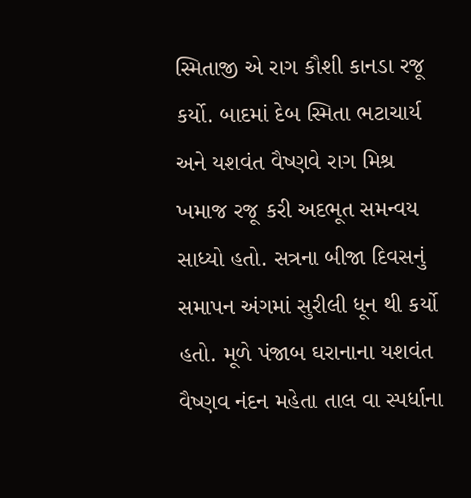સ્મિતાજી એ રાગ કૌશી કાનડા રજૂ કર્યો. બાદમાં દેબ સ્મિતા ભટાચાર્ય અને યશવંત વૈષ્ણવે રાગ મિશ્ર ખમાજ રજૂ કરી અદભૂત સમન્વય સાધ્યો હતો. સત્રના બીજા દિવસનું સમાપન અંગમાં સુરીલી ધૂન થી કર્યો હતો. મૂળે પંજાબ ઘરાનાના યશવંત વૈષ્ણવ નંદન મહેતા તાલ વા સ્પર્ધાના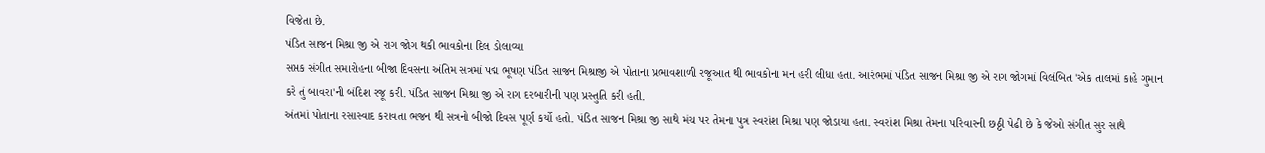વિજેતા છે.
પંડિત સાજન મિશ્રા જી એ રાગ જોગ થકી ભાવકોના દિલ ડોલાવ્યા
સપ્તક સંગીત સમારોહના બીજા દિવસના અંતિમ સત્રમાં પદ્મ ભૂષણ પંડિત સાજન મિશ્રાજી એ પોતાના પ્રભાવશાળી રજૂઆત થી ભાવકોના મન હરી લીધા હતા. આરંભમાં પંડિત સાજન મિશ્રા જી એ રાગ જોગમાં વિલંબિત 'એક તાલમાં કાહે ગુમાન કરે તું બાવરા'ની બંદિશ રજૂ કરી. પંડિત સાજન મિશ્રા જી એ રાગ દરબારીની પણ પ્રસ્તુતિ કરી હતી.
અંતમાં પોતાના રસાસ્વાદ કરાવતા ભજન થી સત્રનો બીજો દિવસ પૂર્ણ કર્યો હતો. પંડિત સાજન મિશ્રા જી સાથે મંચ પર તેમના પુત્ર સ્વરાંશ મિશ્રા પણ જોડાયા હતા. સ્વરાંશ મિશ્રા તેમના પરિવારની છઠ્ઠી પેઢી છે કે જેઓ સંગીત સુર સાથે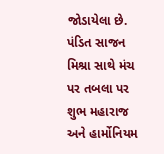જોડાયેલા છે. પંડિત સાજન મિશ્રા સાથે મંચ પર તબલા પર શુભ મહારાજ અને હાર્મોનિયમ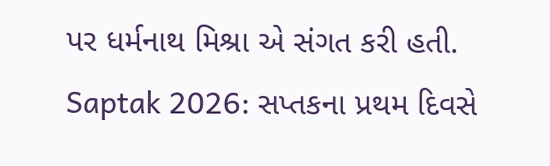પર ધર્મનાથ મિશ્રા એ સંગત કરી હતી.
Saptak 2026: સપ્તકના પ્રથમ દિવસે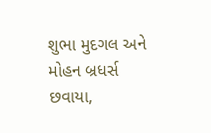શુભા મુદગલ અને મોહન બ્રધર્સ છવાયા,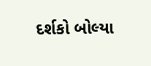દર્શકો બોલ્યા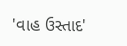'વાહ ઉસ્તાદ'